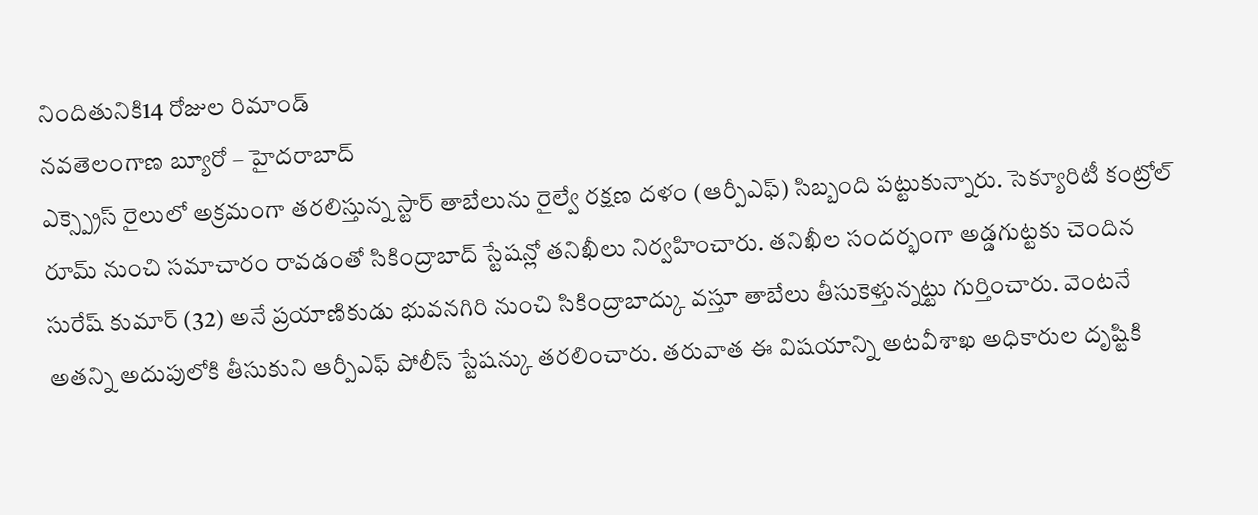నిందితునికి14 రోజుల రిమాండ్
నవతెలంగాణ బ్యూరో – హైదరాబాద్
ఎక్స్ప్రెస్ రైలులో అక్రమంగా తరలిస్తున్న స్టార్ తాబేలును రైల్వే రక్షణ దళం (ఆర్పీఎఫ్) సిబ్బంది పట్టుకున్నారు. సెక్యూరిటీ కంట్రోల్ రూమ్ నుంచి సమాచారం రావడంతో సికింద్రాబాద్ స్టేషన్లో తనిఖీలు నిర్వహించారు. తనిఖీల సందర్భంగా అడ్డగుట్టకు చెందిన సురేష్ కుమార్ (32) అనే ప్రయాణికుడు భువనగిరి నుంచి సికింద్రాబాద్కు వస్తూ తాబేలు తీసుకెళ్తున్నట్టు గుర్తించారు. వెంటనే అతన్ని అదుపులోకి తీసుకుని ఆర్పీఎఫ్ పోలీస్ స్టేషన్కు తరలించారు. తరువాత ఈ విషయాన్ని అటవీశాఖ అధికారుల దృష్టికి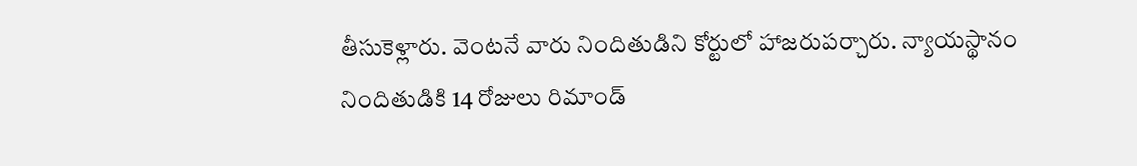తీసుకెళ్లారు. వెంటనే వారు నిందితుడిని కోర్టులో హాజరుపర్చారు. న్యాయస్థానం నిందితుడికి 14 రోజులు రిమాండ్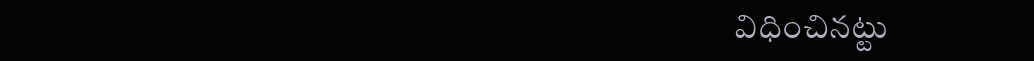విధించినట్టు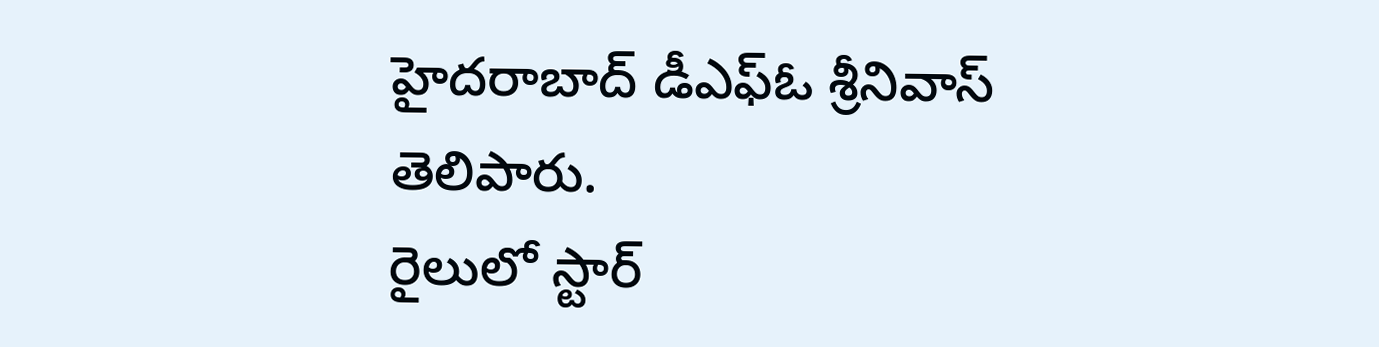హైదరాబాద్ డీఎఫ్ఓ శ్రీనివాస్ తెలిపారు.
రైలులో స్టార్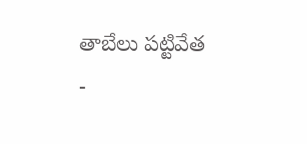తాబేలు పట్టివేత
-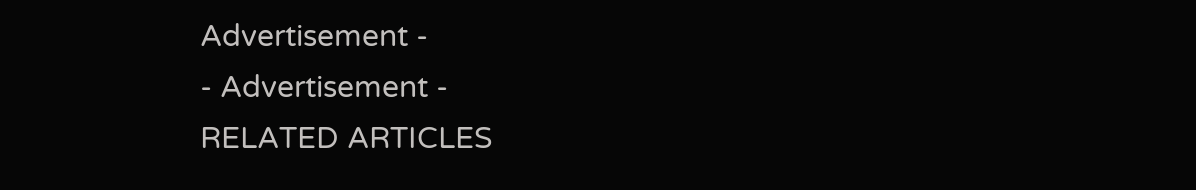Advertisement -
- Advertisement -
RELATED ARTICLES